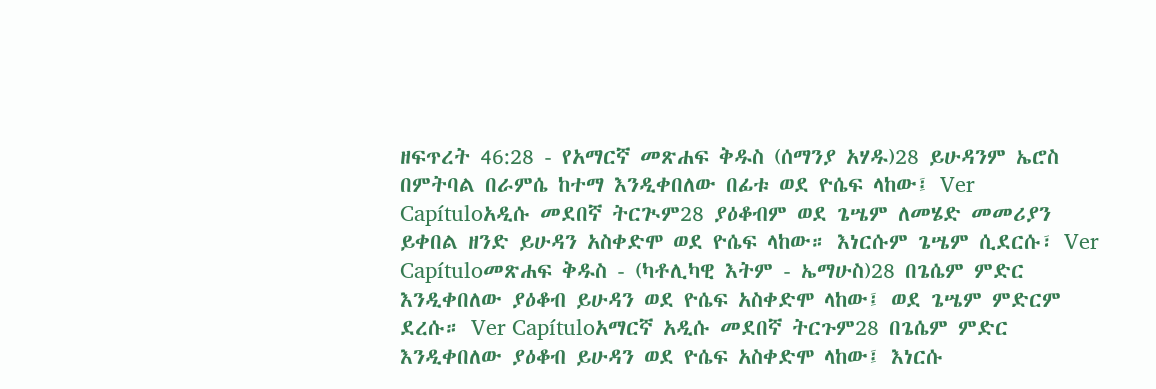ዘፍጥረት 46:28 - የአማርኛ መጽሐፍ ቅዱስ (ሰማንያ አሃዱ)28 ይሁዳንም ኤሮስ በምትባል በራምሴ ከተማ እንዲቀበለው በፊቱ ወደ ዮሴፍ ላከው፤ Ver Capítuloአዲሱ መደበኛ ትርጒም28 ያዕቆብም ወደ ጌሤም ለመሄድ መመሪያን ይቀበል ዘንድ ይሁዳን አስቀድሞ ወደ ዮሴፍ ላከው። እነርሱም ጌሤም ሲደርሱ፣ Ver Capítuloመጽሐፍ ቅዱስ - (ካቶሊካዊ እትም - ኤማሁስ)28 በጌሴም ምድር እንዲቀበለው ያዕቆብ ይሁዳን ወደ ዮሴፍ አስቀድሞ ላከው፤ ወደ ጌሤም ምድርም ደረሱ። Ver Capítuloአማርኛ አዲሱ መደበኛ ትርጉም28 በጌሴም ምድር እንዲቀበለው ያዕቆብ ይሁዳን ወደ ዮሴፍ አስቀድሞ ላከው፤ እነርሱ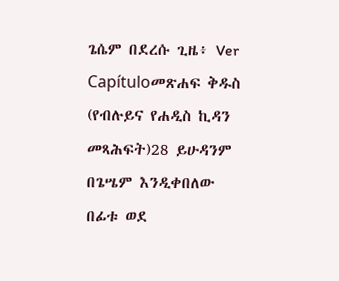ጌሴም በደረሱ ጊዜ፥ Ver Capítuloመጽሐፍ ቅዱስ (የብሉይና የሐዲስ ኪዳን መጻሕፍት)28 ይሁዳንም በጌሤም እንዲቀበለው በፊቱ ወደ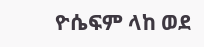ዮሴፍም ላከ ወደ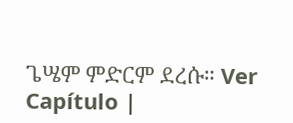ጌሤም ምድርም ደረሱ። Ver Capítulo |